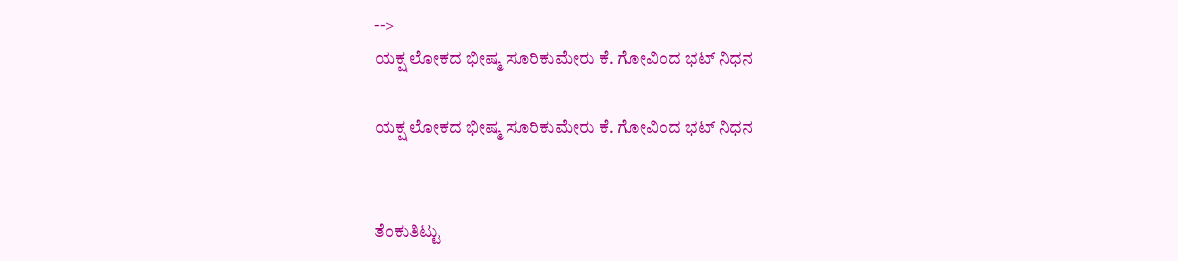-->
ಯಕ್ಷ ಲೋಕದ ಭೀಷ್ಮ ಸೂರಿಕುಮೇರು ಕೆ. ಗೋವಿಂದ ಭಟ್ ನಿಧನ

ಯಕ್ಷ ಲೋಕದ ಭೀಷ್ಮ ಸೂರಿಕುಮೇರು ಕೆ. ಗೋವಿಂದ ಭಟ್ ನಿಧನ


ತೆಂಕುತಿಟ್ಟು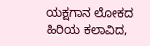ಯಕ್ಷಗಾನ ಲೋಕದ ಹಿರಿಯ ಕಲಾವಿದ,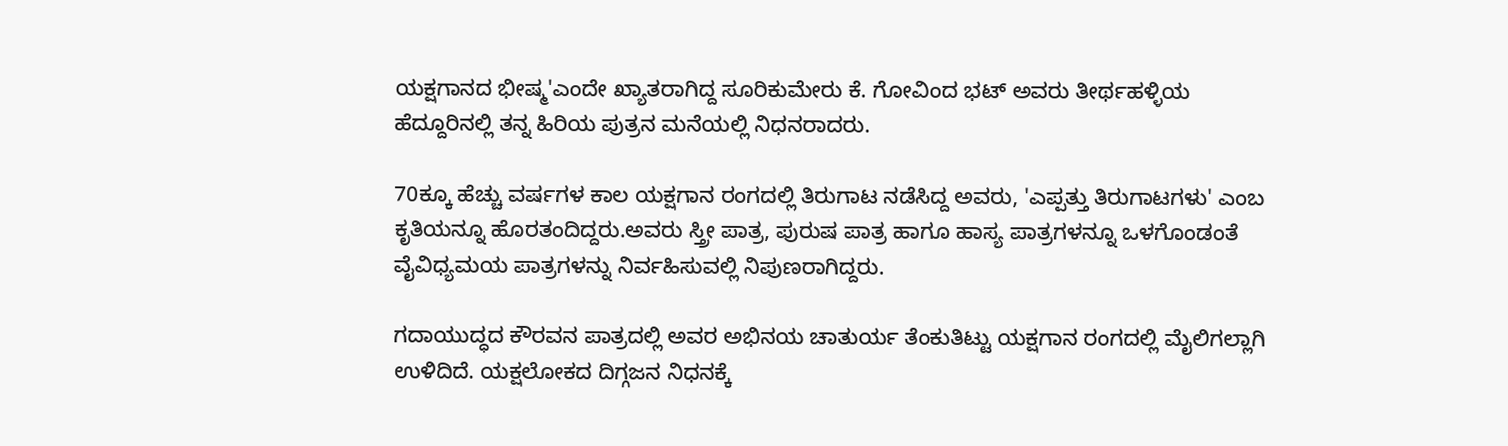ಯಕ್ಷಗಾನದ ಭೀಷ್ಮ'ಎಂದೇ ಖ್ಯಾತರಾಗಿದ್ದ ಸೂರಿಕುಮೇರು ಕೆ. ಗೋವಿಂದ ಭಟ್ ಅವರು ತೀರ್ಥಹಳ್ಳಿಯ ಹೆದ್ದೂರಿನಲ್ಲಿ ತನ್ನ ಹಿರಿಯ ಪುತ್ರನ ಮನೆಯಲ್ಲಿ ನಿಧನರಾದರು.

70ಕ್ಕೂ ಹೆಚ್ಚು ವರ್ಷಗಳ ಕಾಲ ಯಕ್ಷಗಾನ ರಂಗದಲ್ಲಿ ತಿರುಗಾಟ ನಡೆಸಿದ್ದ ಅವರು, 'ಎಪ್ಪತ್ತು ತಿರುಗಾಟಗಳು' ಎಂಬ ಕೃತಿಯನ್ನೂ ಹೊರತಂದಿದ್ದರು.ಅವರು ಸ್ತ್ರೀ ಪಾತ್ರ, ಪುರುಷ ಪಾತ್ರ ಹಾಗೂ ಹಾಸ್ಯ ಪಾತ್ರಗಳನ್ನೂ ಒಳಗೊಂಡಂತೆ ವೈವಿಧ್ಯಮಯ ಪಾತ್ರಗಳನ್ನು ನಿರ್ವಹಿಸುವಲ್ಲಿ ನಿಪುಣರಾಗಿದ್ದರು.

ಗದಾಯುದ್ಧದ ಕೌರವನ ಪಾತ್ರದಲ್ಲಿ ಅವರ ಅಭಿನಯ ಚಾತುರ್ಯ ತೆಂಕುತಿಟ್ಟು ಯಕ್ಷಗಾನ ರಂಗದಲ್ಲಿ ಮೈಲಿಗಲ್ಲಾಗಿ ಉಳಿದಿದೆ. ಯಕ್ಷಲೋಕದ ದಿಗ್ಗಜನ ನಿಧನಕ್ಕೆ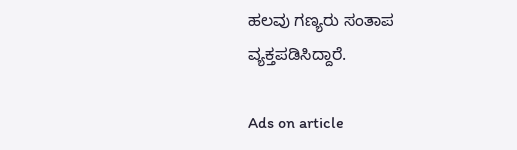ಹಲವು ಗಣ್ಯರು ಸಂತಾಪ ವ್ಯಕ್ತಪಡಿಸಿದ್ದಾರೆ.

Ads on article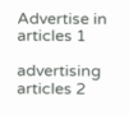Advertise in articles 1

advertising articles 2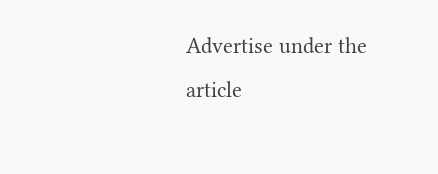Advertise under the article